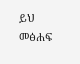ይህ መፅሐፍ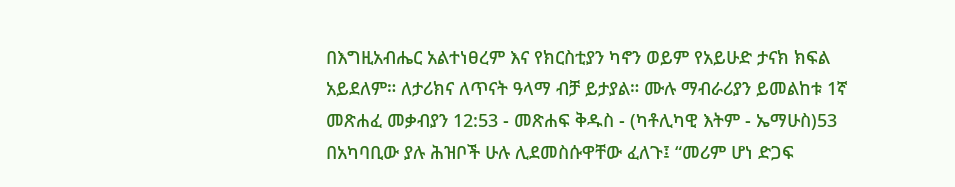በእግዚአብሔር አልተነፀረም እና የክርስቲያን ካኖን ወይም የአይሁድ ታናክ ክፍል አይደለም። ለታሪክና ለጥናት ዓላማ ብቻ ይታያል። ሙሉ ማብራሪያን ይመልከቱ 1ኛ መጽሐፈ መቃብያን 12:53 - መጽሐፍ ቅዱስ - (ካቶሊካዊ እትም - ኤማሁስ)53 በአካባቢው ያሉ ሕዝቦች ሁሉ ሊደመስሱዋቸው ፈለጉ፤ “መሪም ሆነ ድጋፍ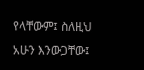የላቸውም፤ ስለዚህ አሁን እንውጋቸው፤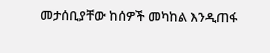መታሰቢያቸው ከሰዎች መካከል እንዲጠፋ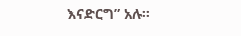እናድርግ” አሉ።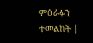ምዕራፉን ተመልከት |